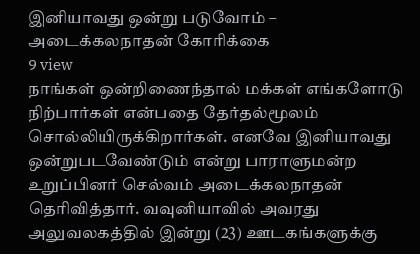இனியாவது ஒன்று படுவோம் – அடைக்கலநாதன் கோரிக்கை
9 view
நாங்கள் ஒன்றிணைந்தால் மக்கள் எங்களோடு நிற்பார்கள் என்பதை தேர்தல்மூலம் சொல்லியிருக்கிறார்கள். எனவே இனியாவது ஒன்றுபடவேண்டும் என்று பாராளுமன்ற உறுப்பினர் செல்வம் அடைக்கலநாதன் தெரிவித்தார். வவுனியாவில் அவரது அலுவலகத்தில் இன்று (23) ஊடகங்களுக்கு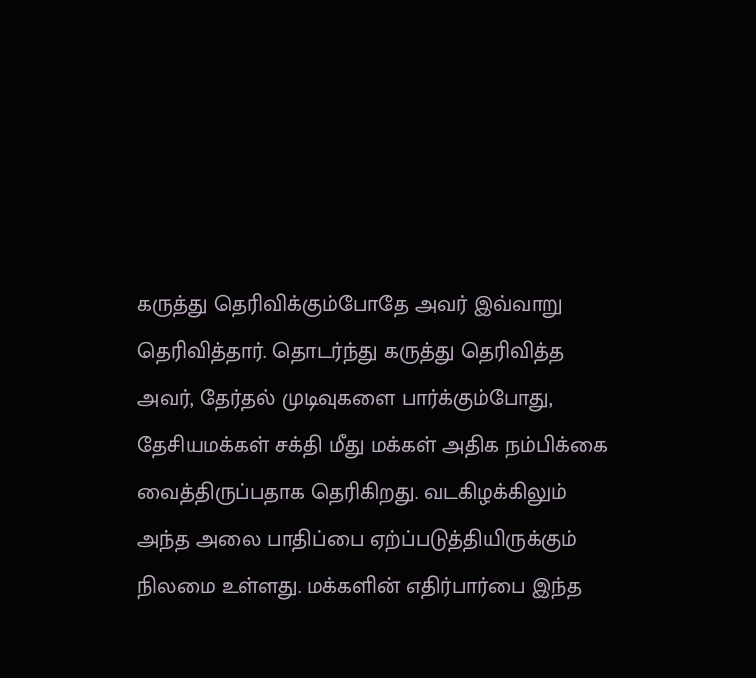கருத்து தெரிவிக்கும்போதே அவர் இவ்வாறு தெரிவித்தார். தொடர்ந்து கருத்து தெரிவித்த அவர், தேர்தல் முடிவுகளை பார்க்கும்போது, தேசியமக்கள் சக்தி மீது மக்கள் அதிக நம்பிக்கை வைத்திருப்பதாக தெரிகிறது. வடகிழக்கிலும் அந்த அலை பாதிப்பை ஏற்ப்படுத்தியிருக்கும் நிலமை உள்ளது. மக்களின் எதிர்பார்பை இந்த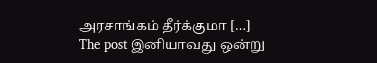அரசாங்கம் தீர்க்குமா […]
The post இனியாவது ஒன்று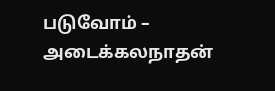படுவோம் – அடைக்கலநாதன்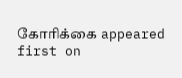கோரிக்கை appeared first on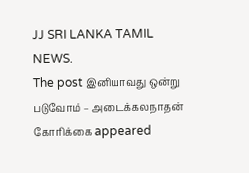JJ SRI LANKA TAMIL NEWS.
The post இனியாவது ஒன்று படுவோம் – அடைக்கலநாதன் கோரிக்கை appeared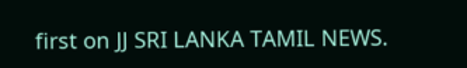first on JJ SRI LANKA TAMIL NEWS.